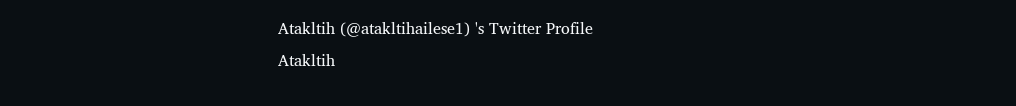Atakltih (@atakltihailese1) 's Twitter Profile
Atakltih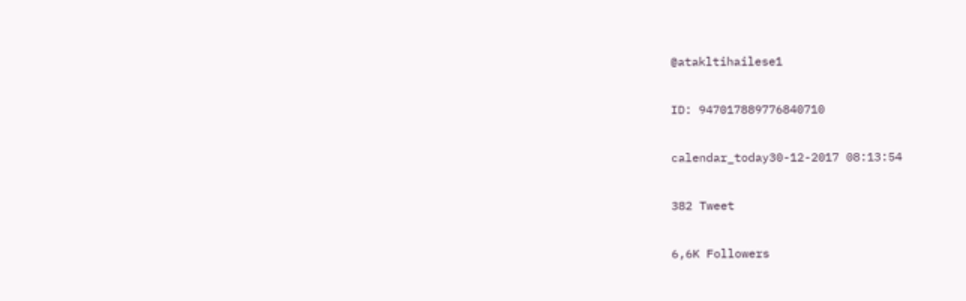@atakltihailese1

ID: 947017889776840710

calendar_today30-12-2017 08:13:54

382 Tweet

6,6K Followers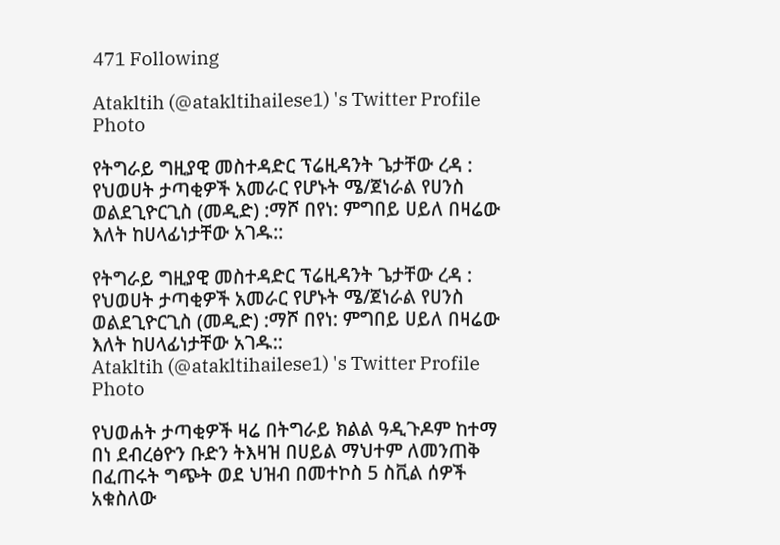471 Following

Atakltih (@atakltihailese1) 's Twitter Profile Photo

የትግራይ ግዚያዊ መስተዳድር ፕሬዚዳንት ጌታቸው ረዳ : የህወሀት ታጣቂዎች አመራር የሆኑት ሜ/ጀነራል የሀንስ ወልደጊዮርጊስ (መዲድ) :ማሾ በየነ: ምግበይ ሀይለ በዛሬው እለት ከሀላፊነታቸው አገዱ::

የትግራይ ግዚያዊ መስተዳድር ፕሬዚዳንት ጌታቸው ረዳ : የህወሀት ታጣቂዎች አመራር የሆኑት ሜ/ጀነራል የሀንስ ወልደጊዮርጊስ (መዲድ) :ማሾ በየነ: ምግበይ ሀይለ በዛሬው እለት ከሀላፊነታቸው አገዱ::
Atakltih (@atakltihailese1) 's Twitter Profile Photo

የህወሐት ታጣቂዎች ዛሬ በትግራይ ክልል ዓዲጉዶም ከተማ በነ ደብረፅዮን ቡድን ትእዛዝ በሀይል ማህተም ለመንጠቅ በፈጠሩት ግጭት ወደ ህዝብ በመተኮስ 5 ስቪል ሰዎች አቁስለው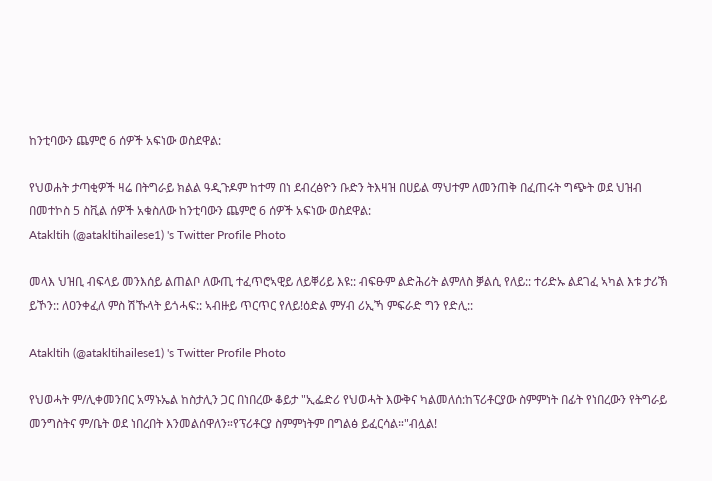ከንቲባውን ጨምሮ 6 ሰዎች አፍነው ወስደዋል:

የህወሐት ታጣቂዎች ዛሬ በትግራይ ክልል ዓዲጉዶም ከተማ በነ ደብረፅዮን ቡድን ትእዛዝ በሀይል ማህተም ለመንጠቅ በፈጠሩት ግጭት ወደ ህዝብ በመተኮስ 5 ስቪል ሰዎች አቁስለው ከንቲባውን ጨምሮ 6 ሰዎች አፍነው ወስደዋል:
Atakltih (@atakltihailese1) 's Twitter Profile Photo

መላእ ህዝቢ ብፍላይ መንእሰይ ልጠልቦ ለውጢ ተፈጥሮኣዊይ ለይቐሪይ እዩ:: ብፍፁም ልድሕሪት ልምለስ ቓልሲ የለይ:: ተሪድኡ ልደገፈ ኣካል እቱ ታሪኽ ይኾን:: ለዐንቀፈለ ምስ ሽኹላት ይጎሓፍ:: ኣብዙይ ጥርጥር የለይ!ዕድል ምሃብ ሪኢኻ ምፍራድ ግን የድሊ::

Atakltih (@atakltihailese1) 's Twitter Profile Photo

የህወሓት ም/ሊቀመንበር አማኑኤል ከስታሊን ጋር በነበረው ቆይታ "ኢፌድሪ የህወሓት እውቅና ካልመለሰ:ከፕሪቶርያው ስምምነት በፊት የነበረውን የትግራይ መንግስትና ም/ቤት ወደ ነበረበት እንመልሰዋለን።የፕሪቶርያ ስምምነትም በግልፅ ይፈርሳል።"ብሏል!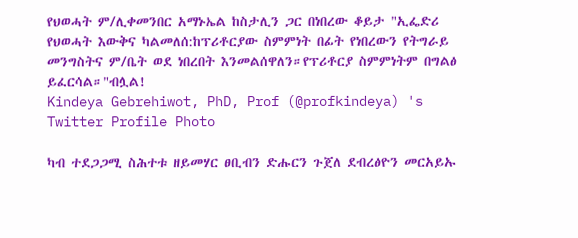የህወሓት ም/ሊቀመንበር አማኑኤል ከስታሊን ጋር በነበረው ቆይታ "ኢፌድሪ የህወሓት እውቅና ካልመለሰ:ከፕሪቶርያው ስምምነት በፊት የነበረውን የትግራይ መንግስትና ም/ቤት ወደ ነበረበት እንመልሰዋለን።የፕሪቶርያ ስምምነትም በግልፅ ይፈርሳል።"ብሏል!
Kindeya Gebrehiwot, PhD, Prof (@profkindeya) 's Twitter Profile Photo

ካብ ተደጋጋሚ ስሕተቱ ዘይመሃር ፀቢብን ድሑርን ጉጀለ ደብረፅዮን መርአይኡ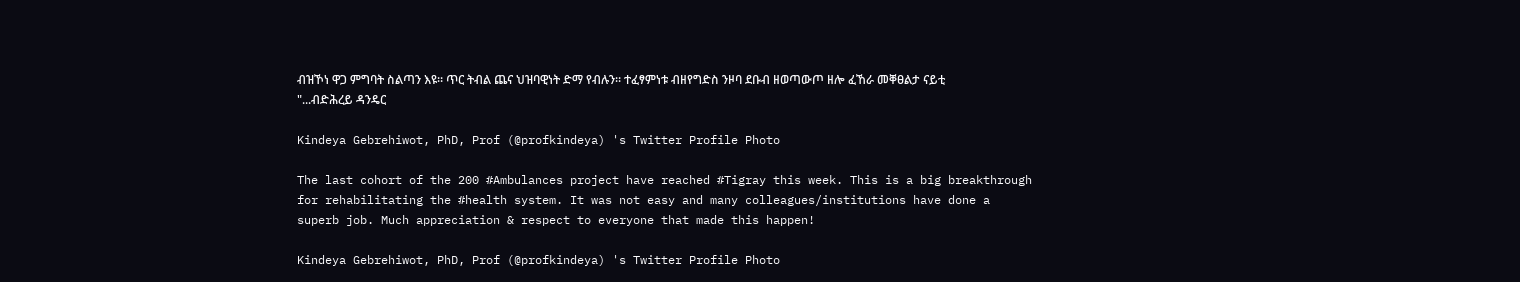ብዝኾነ ዋጋ ምግባት ስልጣን እዩ። ጥር ትብል ጨና ህዝባዊነት ድማ የብሉን። ተፈፃምነቱ ብዘየግድስ ንዞባ ደቡብ ዘወጣውጦ ዘሎ ፈኸራ መቐፀልታ ናይቲ "...ብድሕረይ ዳንዴር

Kindeya Gebrehiwot, PhD, Prof (@profkindeya) 's Twitter Profile Photo

The last cohort of the 200 #Ambulances project have reached #Tigray this week. This is a big breakthrough for rehabilitating the #health system. It was not easy and many colleagues/institutions have done a superb job. Much appreciation & respect to everyone that made this happen!

Kindeya Gebrehiwot, PhD, Prof (@profkindeya) 's Twitter Profile Photo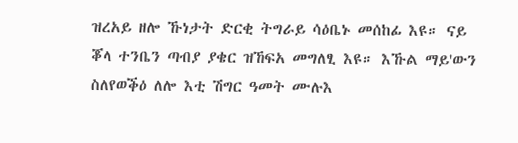ዝረአይ ዘሎ ኹነታት ድርቂ ትግራይ ሳዕቤኑ መሰከፊ እዩ። ናይ ቖላ ተንቤን ጣብያ ያቄር ዝኸፍአ መግለፂ እዩ። እኹል ማይ'ውን ስለየወቕዕ ለሎ እቲ ሽግር ዓመት ሙሉእ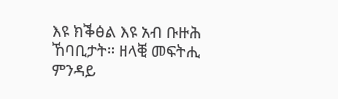እዩ ክቕፅል እዩ አብ ቡዙሕ ኸባቢታት። ዘላቒ መፍትሒ ምንዳይ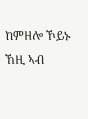ከምዘሎ ኾይኑ ኸዚ ኣብ